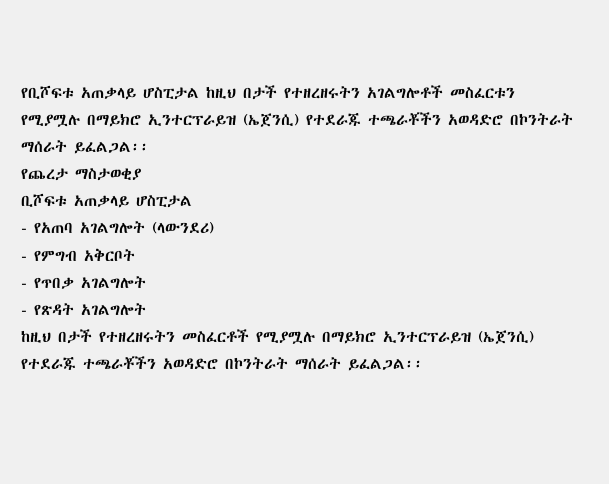የቢሾፍቱ አጠቃላይ ሆስፒታል ከዚህ በታች የተዘረዘሩትን አገልግሎቶች መስፈርቱን የሚያሟሉ በማይክሮ ኢንተርፕራይዝ (ኤጀንሲ) የተደራጁ ተጫራቾችን አወዳድሮ በኮንትራት ማሰራት ይፈልጋል፡፡
የጨረታ ማስታወቂያ
ቢሾፍቱ አጠቃላይ ሆስፒታል
- የአጠባ አገልግሎት (ላውንደሪ)
- የምግብ አቅርቦት
- የጥበቃ አገልግሎት
- የጽዳት አገልግሎት
ከዚህ በታች የተዘረዘሩትን መስፈርቶች የሚያሟሉ በማይክሮ ኢንተርፕራይዝ (ኤጀንሲ) የተደራጁ ተጫራቾችን አወዳድሮ በኮንትራት ማሰራት ይፈልጋል፡፡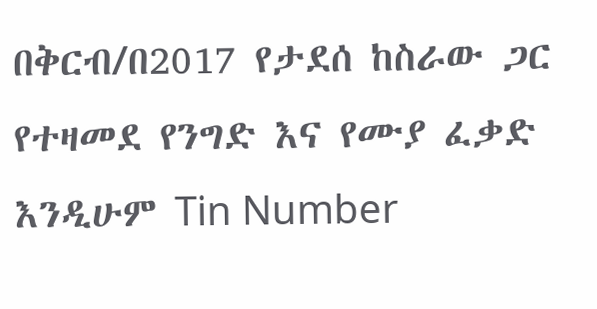በቅርብ/በ2017 የታደሰ ከስራው ጋር የተዛመደ የንግድ እና የሙያ ፈቃድ እንዲሁም Tin Number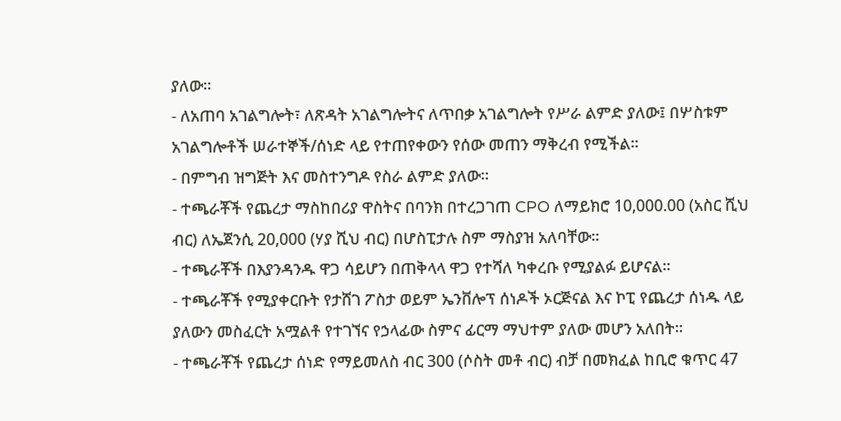ያለው።
- ለአጠባ አገልግሎት፣ ለጽዳት አገልግሎትና ለጥበቃ አገልግሎት የሥራ ልምድ ያለው፤ በሦስቱም አገልግሎቶች ሠራተኞች/ሰነድ ላይ የተጠየቀውን የሰው መጠን ማቅረብ የሚችል፡፡
- በምግብ ዝግጅት እና መስተንግዶ የስራ ልምድ ያለው።
- ተጫራቾች የጨረታ ማስከበሪያ ዋስትና በባንክ በተረጋገጠ CPO ለማይክሮ 10,000.00 (አስር ሺህ ብር) ለኤጀንሲ 20,000 (ሃያ ሺህ ብር) በሆስፒታሉ ስም ማስያዝ አለባቸው፡፡
- ተጫራቾች በእያንዳንዱ ዋጋ ሳይሆን በጠቅላላ ዋጋ የተሻለ ካቀረቡ የሚያልፉ ይሆናል፡፡
- ተጫራቾች የሚያቀርቡት የታሸገ ፖስታ ወይም ኤንቨሎፕ ሰነዶች ኦርጅናል እና ኮፒ የጨረታ ሰነዱ ላይ ያለውን መስፈርት አሟልቶ የተገኘና የኃላፊው ስምና ፊርማ ማህተም ያለው መሆን አለበት፡፡
- ተጫራቾች የጨረታ ሰነድ የማይመለስ ብር 300 (ሶስት መቶ ብር) ብቻ በመክፈል ከቢሮ ቁጥር 47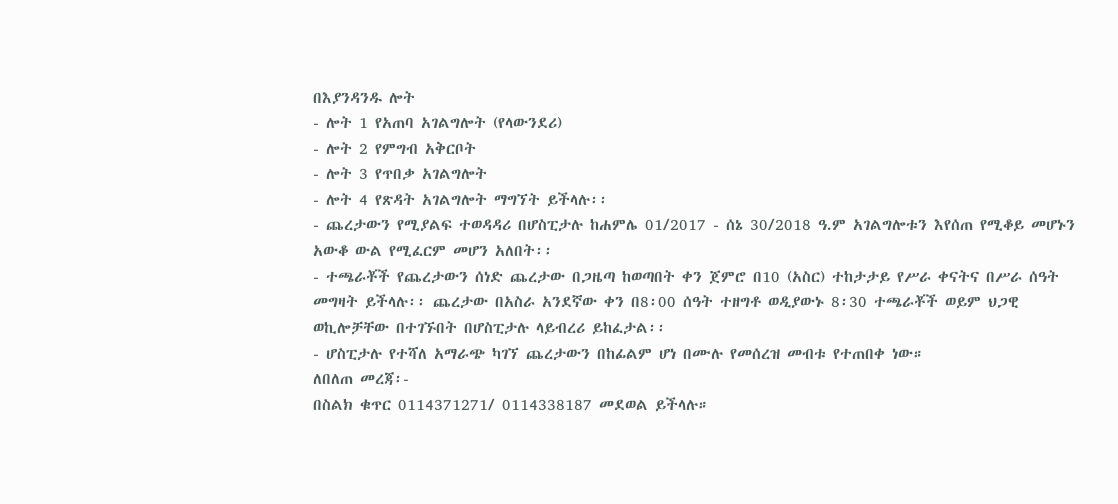በእያንዳንዱ ሎት
- ሎት 1 የአጠባ አገልግሎት (የላውንደሪ)
- ሎት 2 የምግብ አቅርቦት
- ሎት 3 የጥበቃ አገልግሎት
- ሎት 4 የጽዳት አገልግሎት ማግኘት ይችላሉ፡፡
- ጨረታውን የሚያልፍ ተወዳዳሪ በሆስፒታሉ ከሐምሌ 01/2017 - ሰኔ 30/2018 ዓ.ም አገልግሎቱን እየሰጠ የሚቆይ መሆኑን አውቆ ውል የሚፈርም መሆን አለበት፡፡
- ተጫራቾች የጨረታውን ሰነድ ጨረታው በጋዜጣ ከወጣበት ቀን ጀምሮ በ10 (አስር) ተከታታይ የሥራ ቀናትና በሥራ ሰዓት መግዛት ይችላሉ፡፡ ጨረታው በአስራ አንደኛው ቀን በ8፡00 ሰዓት ተዘግቶ ወዲያውኑ 8፡30 ተጫራቾች ወይም ህጋዊ ወኪሎቻቸው በተገኙበት በሆስፒታሉ ላይብረሪ ይከፈታል፡፡
- ሆስፒታሉ የተሻለ አማራጭ ካገኘ ጨረታውን በከፊልም ሆነ በሙሉ የመሰረዝ መብቱ የተጠበቀ ነው።
ለበለጠ መረጃ፡-
በስልክ ቁጥር 0114371271/ 0114338187 መደወል ይችላሉ።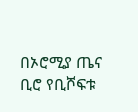በኦሮሚያ ጤና ቢሮ የቢሾፍቱ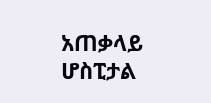አጠቃላይ ሆስፒታል